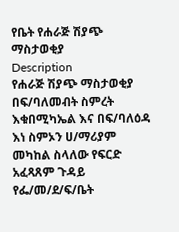የቤት የሐራጅ ሽያጭ ማስታወቂያ
Description
የሐራጅ ሽያጭ ማስታወቂያ
በፍ/ባለመብት ስምረት እቁበሚካኤል እና በፍ/ባለዕዳ እነ ስምኦን ሀ/ማሪያም መካከል ስላለው የፍርድ አፈጻጸም ጉዳይ የፌ/መ/ደ/ፍ/ቤት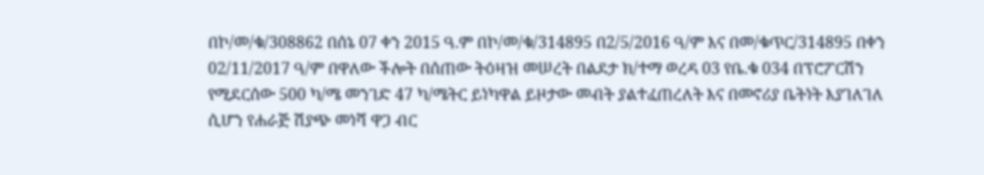በኮ/መ/ቁ/308862 በሰኔ 07 ቀን 2015 ዓ.ም በኮ/መ/ቁ/314895 በ2/5/2016 ዓ/ም እና በመ/ቁጥር/314895 በቀን 02/11/2017 ዓ/ም በዋለው ችሎት በሰጠው ትዕዛዝ መሠረት በልደታ ክ/ተማ ወረዳ 03 የቤ.ቁ 034 በፕሮፖርሽን የሚደርሰው 500 ካ/ሜ መንገድ 47 ካ/ሜትር ይነካዋል ይዞታው መብት ያልተፈጠረለት እና በመኖሪያ ቤትነት እያገለገለ ሲሆን የሐራጅ ሽያጭ መነሻ ዋጋ ብር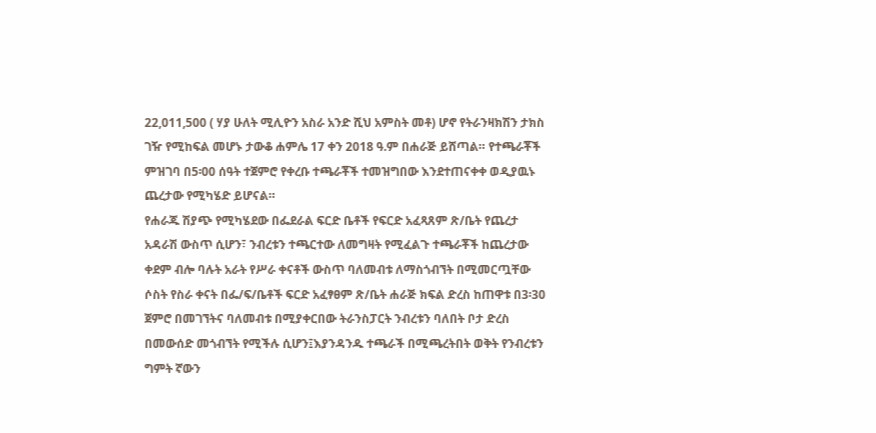22,011,500 ( ሃያ ሁለት ሚሊዮን አስራ አንድ ሺህ አምስት መቶ) ሆኖ የትራንዛክሽን ታክስ ገዥ የሚከፍል መሆኑ ታውቆ ሐምሌ 17 ቀን 2018 ዓ.ም በሐራጅ ይሸጣል። የተጫራቾች ምዝገባ በ5፡00 ሰዓት ተጀምሮ የቀረቡ ተጫራቾች ተመዝግበው እንደተጠናቀቀ ወዲያዉኑ ጨረታው የሚካሄድ ይሆናል።
የሐራጁ ሽያጭ የሚካሄደው በፌደራል ፍርድ ቤቶች የፍርድ አፈጻጸም ጽ/ቤት የጨረታ አዳራሽ ውስጥ ሲሆን፣ ንብረቱን ተጫርተው ለመግዛት የሚፈልጉ ተጫራቾች ከጨረታው ቀደም ብሎ ባሉት አራት የሥራ ቀናቶች ውስጥ ባለመብቱ ለማስጎብኘት በሚመርጧቸው ሶስት የስራ ቀናት በፌ/ፍ/ቤቶች ፍርድ አፈፃፀም ጽ/ቤት ሐራጅ ክፍል ድረስ ከጠዋቱ በ3፡30 ጀምሮ በመገኘትና ባለመብቱ በሚያቀርበው ትራንስፓርት ንብረቱን ባለበት ቦታ ድረስ በመውሰድ መጎብኘት የሚችሉ ሲሆን፤እያንዳንዱ ተጫራች በሚጫረትበት ወቅት የንብረቱን ግምት ኛውን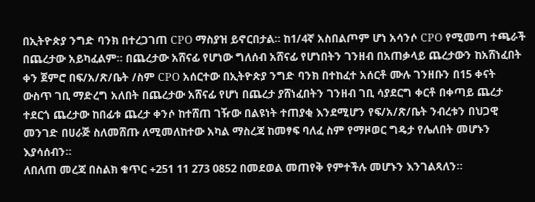በኢትዮጵያ ንግድ ባንክ በተረጋገጠ CPO ማስያዝ ይኖርበታል። ከ1/4ኛ አስበልጦም ሆነ አሳንሶ CPO የሚመጣ ተጫራች በጨረታው አይካፈልም። በጨረታው አሸናፊ የሆነው ግለሰብ አሸናፊ የሆነበትን ገንዘብ በአጠቃላይ ጨረታውን ከአሸነፈበት ቀን ጀምሮ በፍ/አ/ጽ/ቤት /ስም CPO አሰርተው በኢትዮጵያ ንግድ ባንክ በተከፈተ አሰርቶ ሙሉ ገንዘቡን በ15 ቀናት ውስጥ ገቢ ማድረግ አለበት በጨረታው አሸናፊ የሆነ በጨረታ ያሸነፈበትን ገንዘብ ገቢ ሳያደርግ ቀርቶ በቀጣይ ጨረታ ተደርጎ ጨረታው ከበፊቱ ጨረታ ቀንሶ ከተሸጠ ገዥው በልዩነት ተጠያቂ እንደሚሆን የፍ/አ/ጽ/ቤት ንብረቱን በህጋዊ መንገድ በሀራጅ ስለመሸጡ ለሚመለከተው አካል ማስረጃ ከመፃፍ ባለፈ ስም የማዞወር ግዴታ የሌለበት መሆኑን እያሳሰብን።
ለበለጠ መረጃ በስልክ ቁጥር +251 11 273 0852 በመደወል መጠየቅ የምተችሉ መሆኑን እንገልጻለን።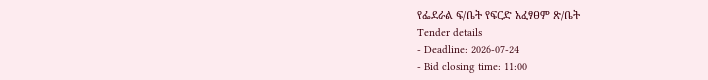የፌደራል ፍ/ቤት የፍርድ አፈፃፀም ጽ/ቤት
Tender details
- Deadline: 2026-07-24
- Bid closing time: 11:00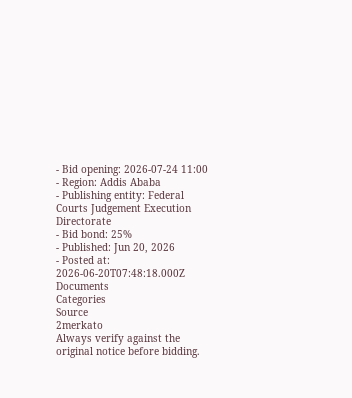- Bid opening: 2026-07-24 11:00
- Region: Addis Ababa
- Publishing entity: Federal Courts Judgement Execution Directorate
- Bid bond: 25%
- Published: Jun 20, 2026
- Posted at: 2026-06-20T07:48:18.000Z
Documents
Categories
Source
2merkato
Always verify against the original notice before bidding.